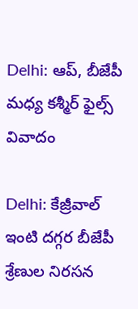Delhi: ఆప్, బీజేపీ మధ్య కశ్మీర్ ఫైల్స్ వివాదం

Delhi: కేజ్రీవాల్ ఇంటి దగ్గర బీజేపీ శ్రేణుల నిరసన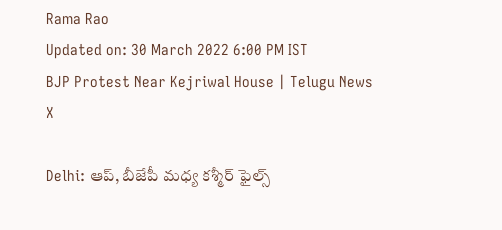Rama Rao
Updated on: 30 March 2022 6:00 PM IST
BJP Protest Near Kejriwal House | Telugu News
X

Delhi: ఆప్, బీజేపీ మధ్య కశ్మీర్ ఫైల్స్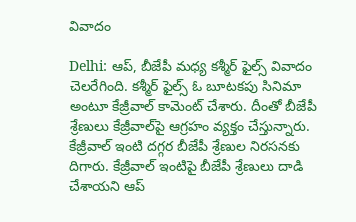వివాదం

Delhi: ఆప్, బీజేపీ మధ్య కశ్మీర్ ఫైల్స్ వివాదం చెలరేగింది. కశ్మీర్ ఫైల్స్ ఓ బూటకపు సినిమా అంటూ కేజ్రీవాల్ కామెంట్ చేశారు. దీంతో బీజేపీ శ్రేణులు కేజ్రీవాల్‌పై ఆగ్రహం వ్యక్తం చేస్తున్నారు. కేజ్రీవాల్ ఇంటి దగ్గర బీజేపీ శ్రేణుల నిరసనకు దిగారు. కేజ్రీవాల్ ఇంటిపై బీజేపీ శ్రేణులు దాడి చేశాయని ఆప్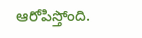ఆరోపిస్తోంది.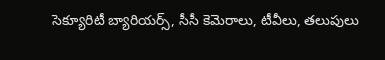సెక్యూరిటీ బ్యారియర్స్, సీసీ కెమెరాలు, టీవీలు, తలుపులు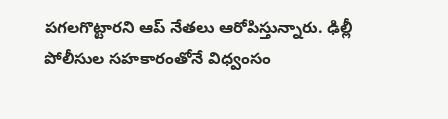పగలగొట్టారని ఆప్ నేతలు ఆరోపిస్తున్నారు. ఢిల్లీ పోలీసుల సహకారంతోనే విధ్వంసం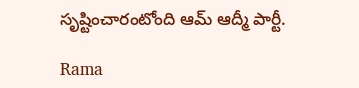సృష్టించారంటోంది ఆమ్ ఆద్మీ పార్టీ.

Rama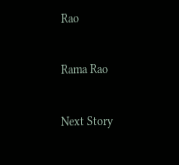Rao

Rama Rao

Next Story